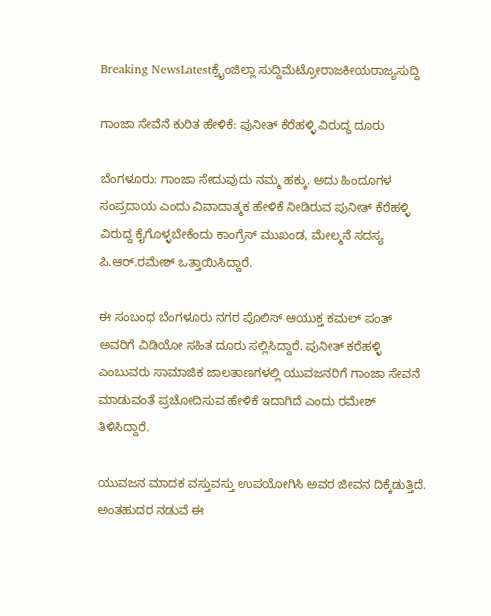Breaking NewsLatestಕ್ರೈಂಜಿಲ್ಲಾ ಸುದ್ದಿಮೆಟ್ರೋರಾಜಕೀಯರಾಜ್ಯಸುದ್ದಿ

ಗಾಂಜಾ ಸೇವೆನೆ ಕುರಿತ ಹೇಳಿಕೆ: ಪುನೀತ್ ಕೆರೆಹಳ್ಳಿ ವಿರುದ್ಧ ದೂರು

ಬೆಂಗಳೂರು: ಗಾಂಜಾ ಸೇದುವುದು ನಮ್ಮ ಹಕ್ಕು. ಅದು ಹಿಂದೂಗಳ ಸಂಪ್ರದಾಯ ಎಂದು ವಿವಾದಾತ್ಮಕ ಹೇಳಿಕೆ ನೀಡಿರುವ ಪುನೀತ್ ಕೆರೆಹಳ್ಳಿ ವಿರುದ್ದ ಕೈಗೊಳ್ಳಬೇಕೆಂದು ಕಾಂಗ್ರೆಸ್ ಮುಖಂಡ, ಮೇಲ್ಮನೆ ಸದಸ್ಯ ಪಿ.ಆರ್.ರಮೇಶ್ ಒತ್ತಾಯಿಸಿದ್ದಾರೆ.

ಈ ಸಂಬಂಧ ಬೆಂಗಳೂರು ನಗರ ಪೊಲಿಸ್ ಆಯುಕ್ತ ಕಮಲ್ ಪಂತ್ ಅವರಿಗೆ ವಿಡಿಯೋ ಸಹಿತ ದೂರು ಸಲ್ಲಿಸಿದ್ದಾರೆ. ಪುನೀತ್ ಕರೆಹಳ್ಳಿ ಎಂಬುವರು ಸಾಮಾಜಿಕ ಜಾಲತಾಣಗಳಲ್ಲಿ ಯುವಜನರಿಗೆ ಗಾಂಜಾ ಸೇವನೆ ಮಾಡುವಂತೆ ಪ್ರಚೋದಿಸುವ ಹೇಳಿಕೆ ಇದಾಗಿದೆ ಎಂದು ರಮೇಶ್ ತಿಳಿಸಿದ್ದಾರೆ.

ಯುವಜನ ಮಾದಕ ವಸ್ತುವಸ್ತು ಉಪಯೋಗಿಸಿ ಅವರ ಜೀವನ ದಿಕ್ಕೆಡುತ್ತಿದೆ. ಅಂತಹುದರ ನಡುವೆ ಈ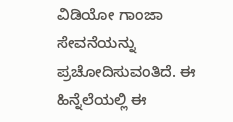ವಿಡಿಯೋ ಗಾಂಜಾ ಸೇವನೆಯನ್ನು ಪ್ರಚೋದಿಸುವಂತಿದೆ. ಈ ಹಿನ್ನೆಲೆಯಲ್ಲಿ ಈ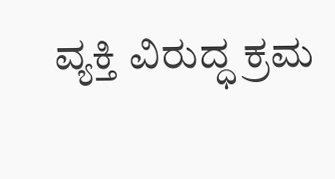ವ್ಯಕ್ತಿ ವಿರುದ್ಧ ಕ್ರಮ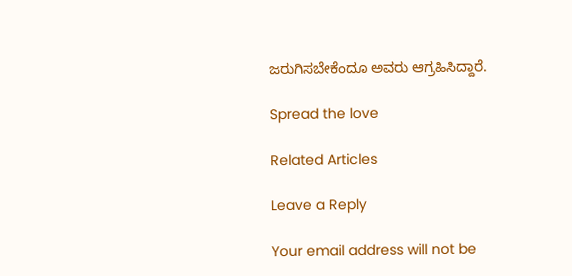ಜರುಗಿಸಬೇಕೆಂದೂ ಅವರು ಆಗ್ರಹಿಸಿದ್ದಾರೆ.

Spread the love

Related Articles

Leave a Reply

Your email address will not be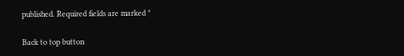published. Required fields are marked *

Back to top button